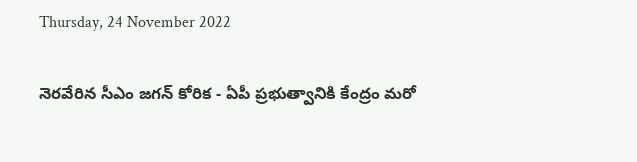Thursday, 24 November 2022

నెరవేరిన సీఎం జగన్ కోరిక - ఏపీ ప్రభుత్వానికి కేంద్రం మరో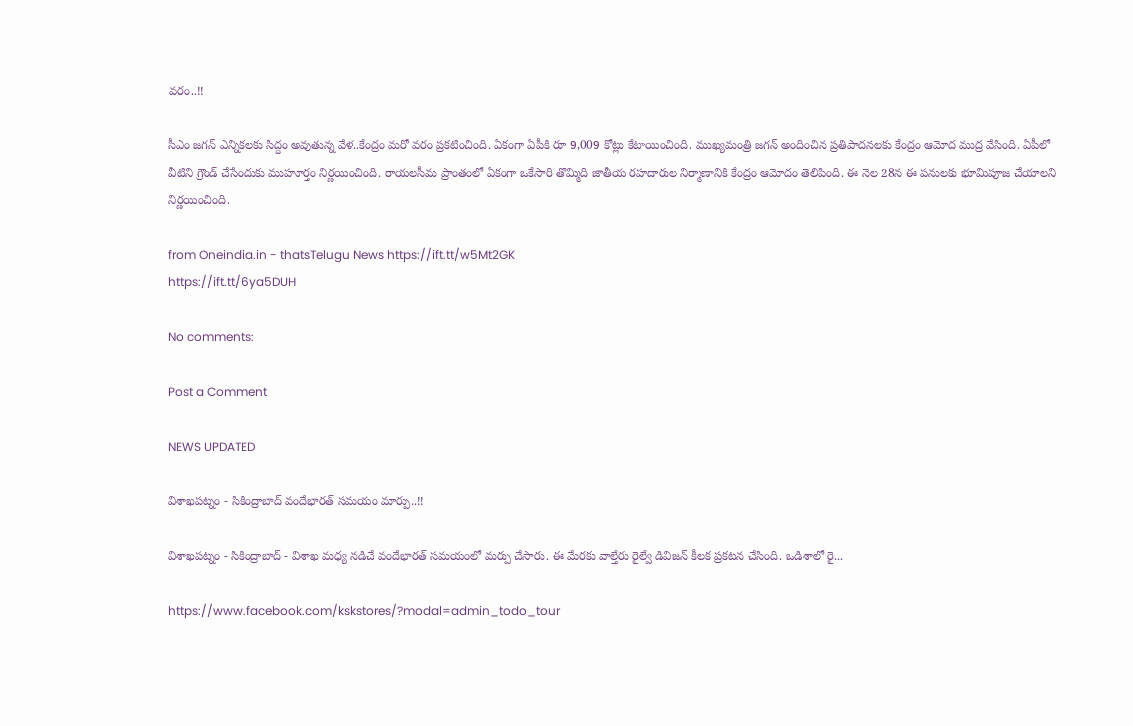వరం..!!

సీఎం జగన్ ఎన్నికలకు సిద్దం అవుతున్న వేళ..కేంద్రం మరో వరం ప్రకటించింది. ఏకంగా ఏపీకి రూ 9,009 కోట్లు కేటాయించింది. ముఖ్యమంత్రి జగన్ అందించిన ప్రతిపాదనలకు కేంద్రం ఆమోద ముద్ర వేసింది. ఏపీలో వీటిని గ్రౌండ్ చేసేందుకు ముహూర్తం నిర్ణయించింది. రాయలసీమ ప్రాంతంలో ఏకంగా ఒకేసారి తొమ్మిది జాతీయ రహదారుల నిర్మాణానికి కేంద్రం ఆమోదం తెలిపింది. ఈ నెల 28న ఈ పనులకు భూమిపూజ చేయాలని నిర్ణయించింది.

from Oneindia.in - thatsTelugu News https://ift.tt/w5Mt2GK
https://ift.tt/6ya5DUH

No comments:

Post a Comment

NEWS UPDATED

విశాఖపట్నం - సికింద్రాబాద్ వందేభారత్ సమయం మార్పు..!!

విశాఖపట్నం - సికింద్రాబాద్ - విశాఖ మధ్య నడిచే వందేభారత్ సమయంలో మర్పు చేసారు. ఈ మేరకు వాల్తేరు రైల్వే డివిజన్ కీలక ప్రకటన చేసింది. ఒడిశాలో రై...

https://www.facebook.com/kskstores/?modal=admin_todo_tour